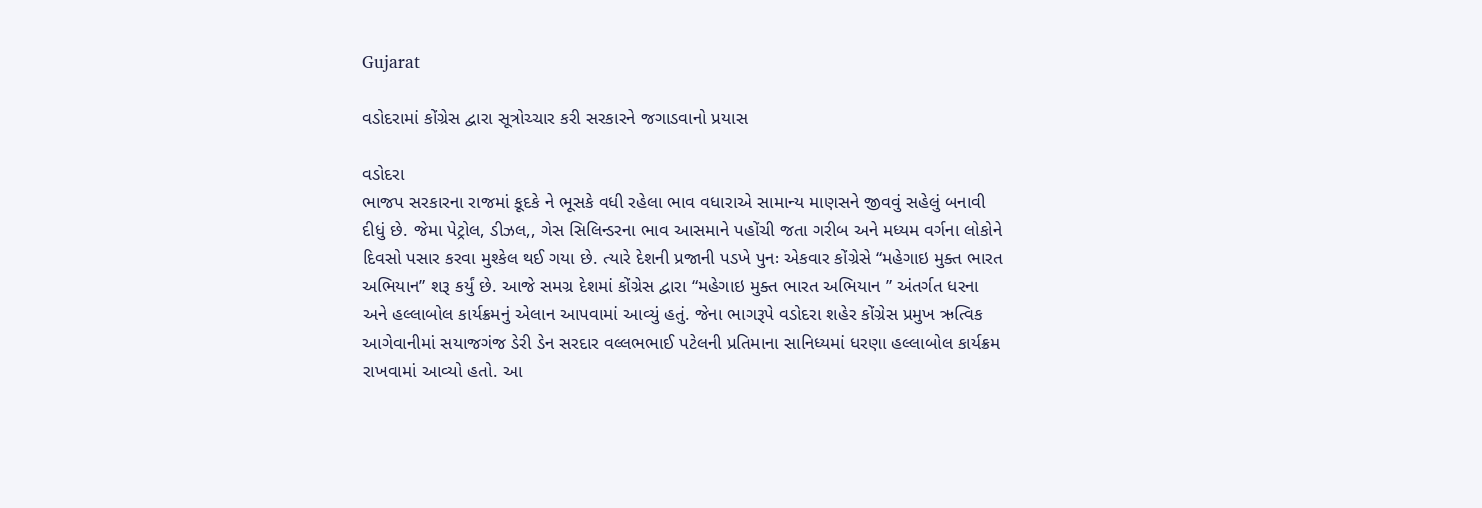Gujarat

વડોદરામાં કોંગ્રેસ દ્વારા સૂત્રોચ્ચાર કરી સરકારને જગાડવાનો પ્રયાસ

વડોદરા
ભાજપ સરકારના રાજમાં કૂદકે ને ભૂસકે વધી રહેલા ભાવ વધારાએ સામાન્ય માણસને જીવવું સહેલું બનાવી દીધું છે. જેમા પેટ્રોલ, ડીઝલ,, ગેસ સિલિન્ડરના ભાવ આસમાને પહોંચી જતા ગરીબ અને મધ્યમ વર્ગના લોકોને દિવસો પસાર કરવા મુશ્કેલ થઈ ગયા છે. ત્યારે દેશની પ્રજાની પડખે પુનઃ એકવાર કોંગ્રેસે “મહેગાઇ મુક્ત ભારત અભિયાન” શરૂ કર્યું છે. આજે સમગ્ર દેશમાં કોંગ્રેસ દ્વારા “મહેગાઇ મુક્ત ભારત અભિયાન ” અંતર્ગત ધરના અને હલ્લાબોલ કાર્યક્રમનું એલાન આપવામાં આવ્યું હતું. જેના ભાગરૂપે વડોદરા શહેર કોંગ્રેસ પ્રમુખ ઋત્વિક આગેવાનીમાં સયાજગંજ ડેરી ડેન સરદાર વલ્લભભાઈ પટેલની પ્રતિમાના સાનિધ્યમાં ધરણા હલ્લાબોલ કાર્યક્રમ રાખવામાં આવ્યો હતો. આ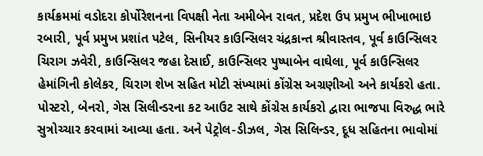કાર્યક્રમમાં વડોદરા કોર્પોરેશનના વિપક્ષી નેતા અમીબેન રાવત, પ્રદેશ ઉપ પ્રમુખ ભીખાભાઇ રબારી, પૂર્વ પ્રમુખ પ્રશાંત પટેલ, સિનીયર કાઉન્સિલર ચંદ્રકાન્ત શ્રીવાસ્તવ, પૂર્વ કાઉન્સિલર ચિરાગ ઝવેરી, કાઉન્સિલર જહા દેસાઈ, કાઉન્સિલર પુષ્પાબેન વાઘેલા, પૂર્વ કાઉન્સિલર હેમાંગિની કોલેકર, ચિરાગ શેખ સહિત મોટી સંખ્યામાં કોંગ્રેસ અગ્રણીઓ અને કાર્યકરો હતા. પોસ્ટરો, બેનરો, ગેસ સિલીન્ડરના કટ આઉટ સાથે કોંગ્રેસ કાર્યકરો દ્વારા ભાજપા વિરુદ્ધ ભારે સુત્રોચ્ચાર કરવામાં આવ્યા હતા. અને પેટ્રોલ-ડીઝલ, ગેસ સિલિન્ડર, દૂધ સહિતના ભાવોમાં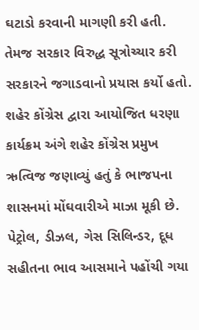ઘટાડો કરવાની માગણી કરી હતી. તેમજ સરકાર વિરુદ્ધ સૂત્રોચ્ચાર કરી સરકારને જગાડવાનો પ્રયાસ કર્યો હતો. શહેર કોંગ્રેસ દ્વારા આયોજિત ધરણા કાર્યક્રમ અંગે શહેર કોંગ્રેસ પ્રમુખ ઋત્વિજ જણાવ્યું હતું કે ભાજપના શાસનમાં મોંઘવારીએ માઝા મૂકી છે. પેટ્રોલ, ડીઝલ, ગેસ સિલિન્ડર, દૂધ સહીતના ભાવ આસમાને પહોંચી ગયા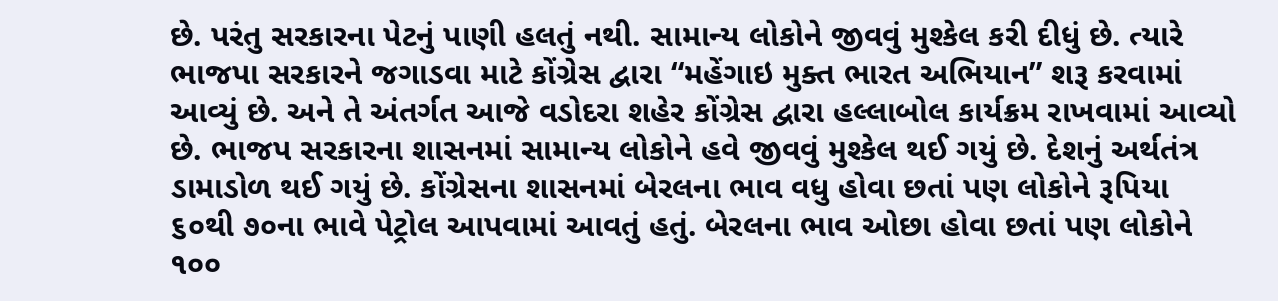છે. પરંતુ સરકારના પેટનું પાણી હલતું નથી. સામાન્ય લોકોને જીવવું મુશ્કેલ કરી દીધું છે. ત્યારે ભાજપા સરકારને જગાડવા માટે કોંગ્રેસ દ્વારા “મહેંગાઇ મુક્ત ભારત અભિયાન” શરૂ કરવામાં આવ્યું છે. અને તે અંતર્ગત આજે વડોદરા શહેર કોંગ્રેસ દ્વારા હલ્લાબોલ કાર્યક્રમ રાખવામાં આવ્યો છે. ભાજપ સરકારના શાસનમાં સામાન્ય લોકોને હવે જીવવું મુશ્કેલ થઈ ગયું છે. દેશનું અર્થતંત્ર ડામાડોળ થઈ ગયું છે. કોંગ્રેસના શાસનમાં બેરલના ભાવ વધુ હોવા છતાં પણ લોકોને રૂપિયા ૬૦થી ૭૦ના ભાવે પેટ્રોલ આપવામાં આવતું હતું. બેરલના ભાવ ઓછા હોવા છતાં પણ લોકોને ૧૦૦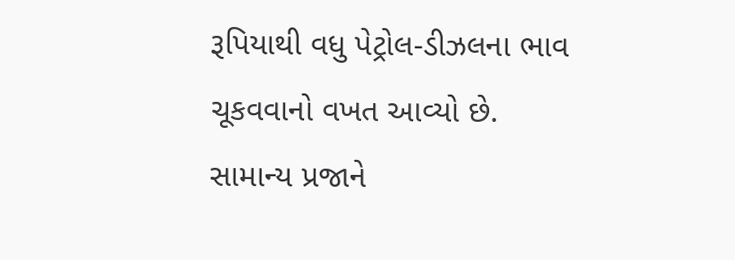રૂપિયાથી વધુ પેટ્રોલ-ડીઝલના ભાવ ચૂકવવાનો વખત આવ્યો છે. સામાન્ય પ્રજાને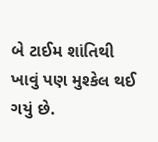બે ટાઈમ શાંતિથી ખાવું પણ મુશ્કેલ થઈ ગયું છે.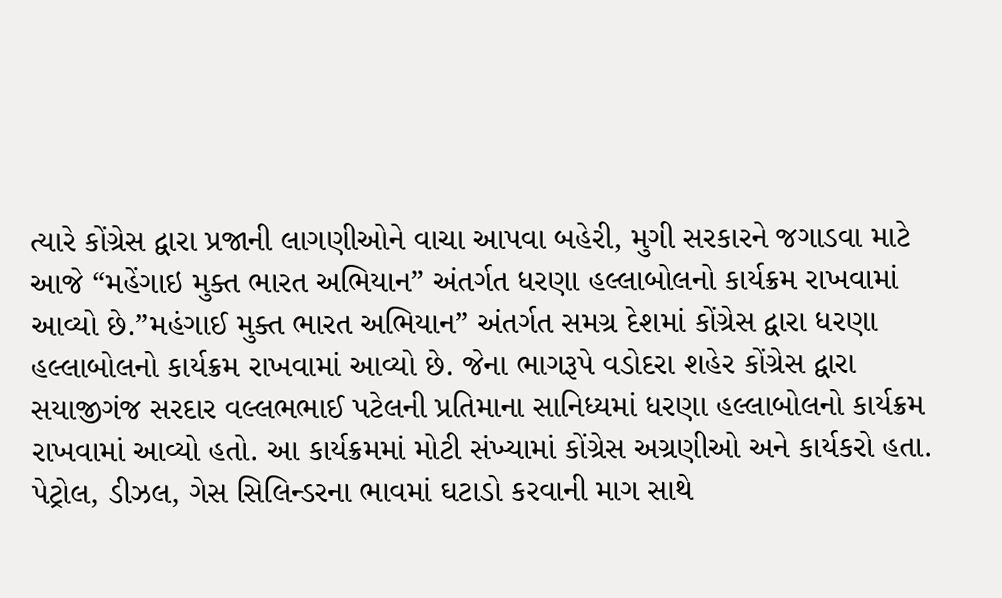ત્યારે કોંગ્રેસ દ્વારા પ્રજાની લાગણીઓને વાચા આપવા બહેરી, મુગી સરકારને જગાડવા માટે આજે “મહેંગાઇ મુક્ત ભારત અભિયાન” અંતર્ગત ધરણા હલ્લાબોલનો કાર્યક્રમ રાખવામાં આવ્યો છે.”મહંગાઈ મુક્ત ભારત અભિયાન” અંતર્ગત સમગ્ર દેશમાં કોંગ્રેસ દ્વારા ધરણા હલ્લાબોલનો કાર્યક્રમ રાખવામાં આવ્યો છે. જેના ભાગરૂપે વડોદરા શહેર કોંગ્રેસ દ્વારા સયાજીગંજ સરદાર વલ્લભભાઈ પટેલની પ્રતિમાના સાનિધ્યમાં ધરણા હલ્લાબોલનો કાર્યક્રમ રાખવામાં આવ્યો હતો. આ કાર્યક્રમમાં મોટી સંખ્યામાં કોંગ્રેસ અગ્રણીઓ અને કાર્યકરો હતા. પેટ્રોલ, ડીઝલ, ગેસ સિલિન્ડરના ભાવમાં ઘટાડો કરવાની માગ સાથે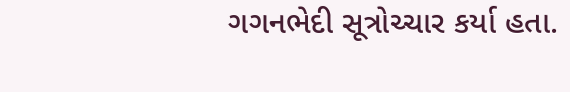ગગનભેદી સૂત્રોચ્ચાર કર્યા હતા.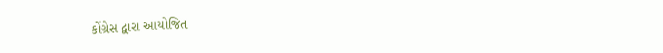કોંગ્રેસ દ્વારા આયોજિત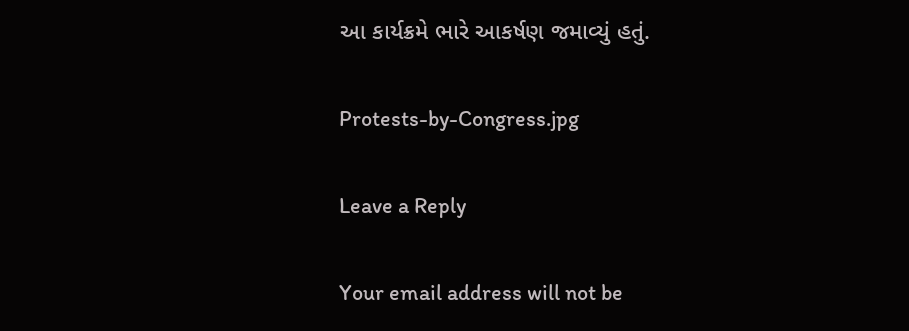આ કાર્યક્રમે ભારે આકર્ષણ જમાવ્યું હતું.

Protests-by-Congress.jpg

Leave a Reply

Your email address will not be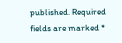published. Required fields are marked *